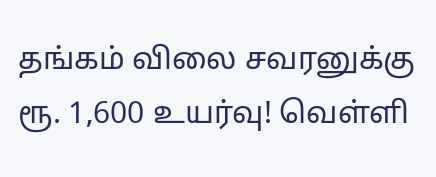தங்கம் விலை சவரனுக்கு ரூ. 1,600 உயர்வு! வெள்ளி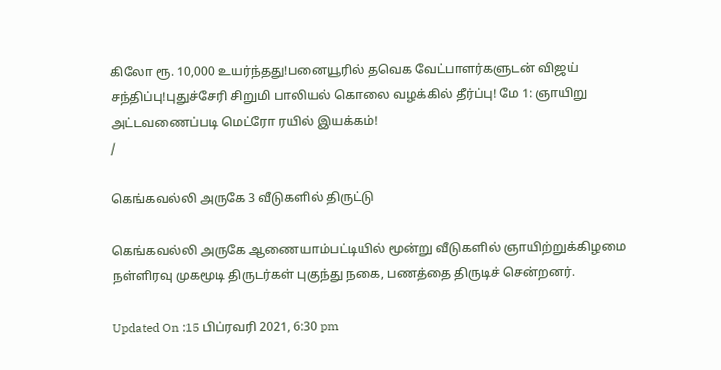கிலோ ரூ. 10,000 உயர்ந்தது!பனையூரில் தவெக வேட்பாளர்களுடன் விஜய் சந்திப்பு!புதுச்சேரி சிறுமி பாலியல் கொலை வழக்கில் தீர்ப்பு! மே 1: ஞாயிறு அட்டவணைப்படி மெட்ரோ ரயில் இயக்கம்!
/

கெங்கவல்லி அருகே 3 வீடுகளில் திருட்டு

கெங்கவல்லி அருகே ஆணையாம்பட்டியில் மூன்று வீடுகளில் ஞாயிற்றுக்கிழமை நள்ளிரவு முகமூடி திருடர்கள் புகுந்து நகை, பணத்தை திருடிச் சென்றனர்.

Updated On :15 பிப்ரவரி 2021, 6:30 pm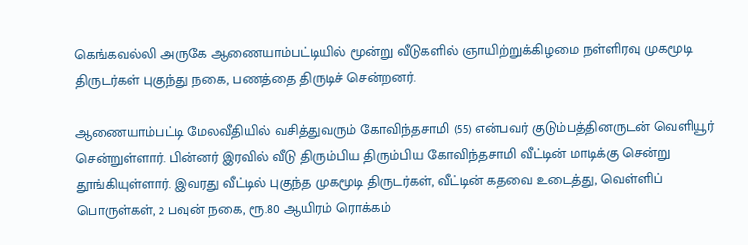கெங்கவல்லி அருகே ஆணையாம்பட்டியில் மூன்று வீடுகளில் ஞாயிற்றுக்கிழமை நள்ளிரவு முகமூடி திருடர்கள் புகுந்து நகை, பணத்தை திருடிச் சென்றனர்.

ஆணையாம்பட்டி மேலவீதியில் வசித்துவரும் கோவிந்தசாமி (55) என்பவர் குடும்பத்தினருடன் வெளியூர் சென்றுள்ளார். பின்னர் இரவில் வீடு திரும்பிய திரும்பிய கோவிந்தசாமி வீட்டின் மாடிக்கு சென்று தூங்கியுள்ளார். இவரது வீட்டில் புகுந்த முகமூடி திருடர்கள், வீட்டின் கதவை உடைத்து, வெள்ளிப் பொருள்கள், 2 பவுன் நகை, ரூ.80 ஆயிரம் ரொக்கம்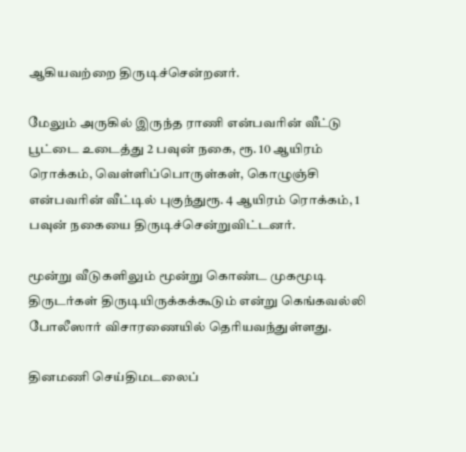ஆகியவற்றை திருடிச்சென்றனர்.

மேலும் அருகில் இருந்த ராணி என்பவரின் வீட்டு பூட்டை உடைத்து 2 பவுன் நகை, ரூ. 10 ஆயிரம் ரொக்கம், வெள்ளிப்பொருள்கள், கொழுஞ்சி என்பவரின் வீட்டில் புகுந்துரூ. 4 ஆயிரம் ரொக்கம், 1 பவுன் நகையை திருடிச்சென்றுவிட்டனர்.

மூன்று வீடுகளிலும் மூன்று கொண்ட முகமூடி திருடர்கள் திருடியிருக்கக்கூடும் என்று கெங்கவல்லி போலீஸார் விசாரணையில் தெரியவந்துள்ளது.

தினமணி செய்திமடலைப்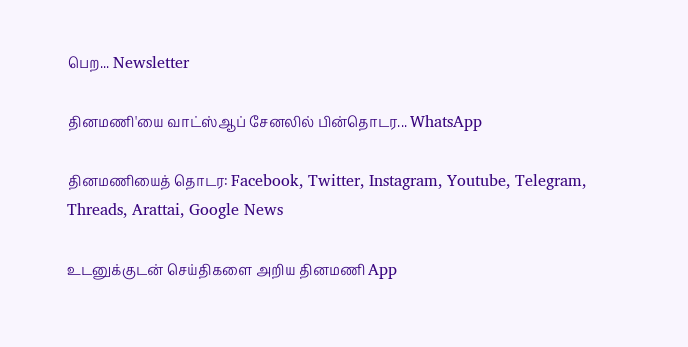பெற... Newsletter

தினமணி'யை வாட்ஸ்ஆப் சேனலில் பின்தொடர... WhatsApp

தினமணியைத் தொடர: Facebook, Twitter, Instagram, Youtube, Telegram, Threads, Arattai, Google News

உடனுக்குடன் செய்திகளை அறிய தினமணி App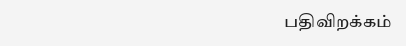பதிவிறக்கம்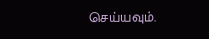செய்யவும்.